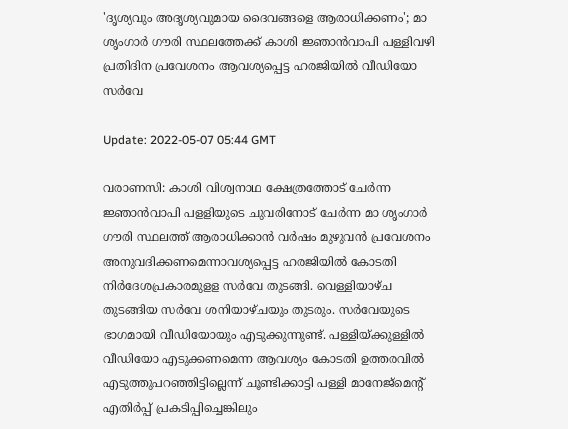'ദൃശ്യവും അദൃശ്യവുമായ ദൈവങ്ങളെ ആരാധിക്കണം'; മാ ശൃംഗാര്‍ ഗൗരി സ്ഥലത്തേക്ക് കാശി ജ്ഞാന്‍വാപി പള്ളിവഴി പ്രതിദിന പ്രവേശനം ആവശ്യപ്പെട്ട ഹരജിയില്‍ വീഡിയോ സര്‍വേ

Update: 2022-05-07 05:44 GMT

വരാണസി: കാശി വിശ്വനാഥ ക്ഷേത്രത്തോട് ചേര്‍ന്ന ജ്ഞാന്‍വാപി പളളിയുടെ ചുവരിനോട് ചേര്‍ന്ന മാ ശൃംഗാര്‍ ഗൗരി സ്ഥലത്ത് ആരാധിക്കാന്‍ വര്‍ഷം മുഴുവന്‍ പ്രവേശനം അനുവദിക്കണമെന്നാവശ്യപ്പെട്ട ഹരജിയില്‍ കോടതി നിര്‍ദേശപ്രകാരമുളള സര്‍വേ തുടങ്ങി. വെള്ളിയാഴ്ച തുടങ്ങിയ സര്‍വേ ശനിയാഴ്ചയും തുടരും. സര്‍വേയുടെ ഭാഗമായി വീഡിയോയും എടുക്കുന്നുണ്ട്. പള്ളിയ്ക്കുള്ളില്‍ വീഡിയോ എടുക്കണമെന്ന ആവശ്യം കോടതി ഉത്തരവില്‍ എടുത്തുപറഞ്ഞിട്ടില്ലെന്ന് ചൂണ്ടിക്കാട്ടി പള്ളി മാനേജ്‌മെന്റ് എതിര്‍പ്പ് പ്രകടിപ്പിച്ചെങ്കിലും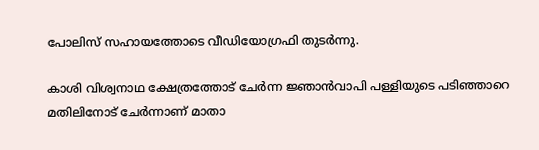പോലിസ് സഹായത്തോടെ വീഡിയോഗ്രഫി തുടര്‍ന്നു.

കാശി വിശ്വനാഥ ക്ഷേത്രത്തോട് ചേര്‍ന്ന ജ്ഞാന്‍വാപി പള്ളിയുടെ പടിഞ്ഞാറെ മതിലിനോട് ചേര്‍ന്നാണ് മാതാ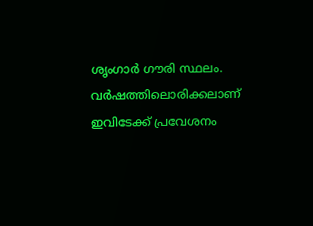ശൃംഗാര്‍ ഗൗരി സ്ഥലം. വര്‍ഷത്തിലൊരിക്കലാണ് ഇവിടേക്ക് പ്രവേശനം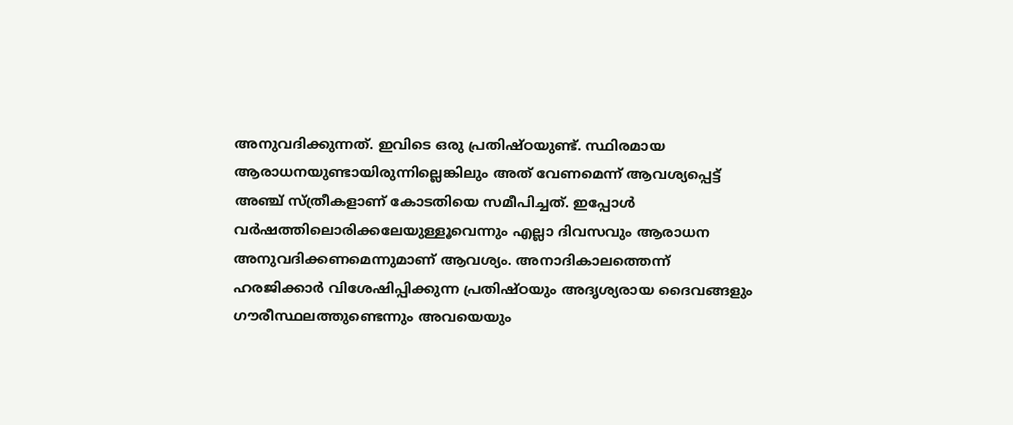അനുവദിക്കുന്നത്. ഇവിടെ ഒരു പ്രതിഷ്ഠയുണ്ട്. സ്ഥിരമായ ആരാധനയുണ്ടായിരുന്നില്ലെങ്കിലും അത് വേണമെന്ന് ആവശ്യപ്പെട്ട് അഞ്ച് സ്ത്രീകളാണ് കോടതിയെ സമീപിച്ചത്. ഇപ്പോള്‍ വര്‍ഷത്തിലൊരിക്കലേയുള്ളൂവെന്നും എല്ലാ ദിവസവും ആരാധന അനുവദിക്കണമെന്നുമാണ് ആവശ്യം. അനാദികാലത്തെന്ന് ഹരജിക്കാര്‍ വിശേഷിപ്പിക്കുന്ന പ്രതിഷ്ഠയും അദൃശ്യരായ ദൈവങ്ങളും ഗൗരീസ്ഥലത്തുണ്ടെന്നും അവയെയും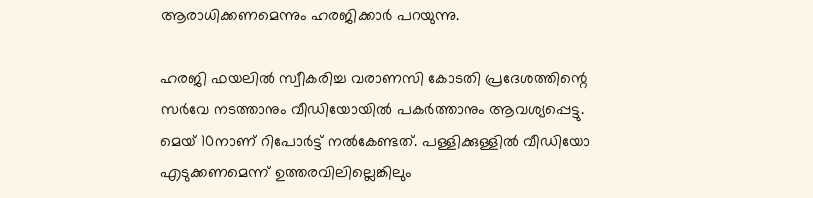ആരാധിക്കണമെന്നും ഹരജിക്കാര്‍ പറയുന്നു.

ഹരജി ഫയലില്‍ സ്വീകരിച്ച വരാണസി കോടതി പ്രദേശത്തിന്റെ സര്‍വേ നടത്താനും വീഡിയോയില്‍ പകര്‍ത്താനും ആവശ്യപ്പെട്ടു. മെയ് 10നാണ് റിപോര്‍ട്ട് നല്‍കേണ്ടത്. പള്ളിക്കുള്ളില്‍ വീഡിയോ എടുക്കണമെന്ന് ഉത്തരവിലില്ലെങ്കിലും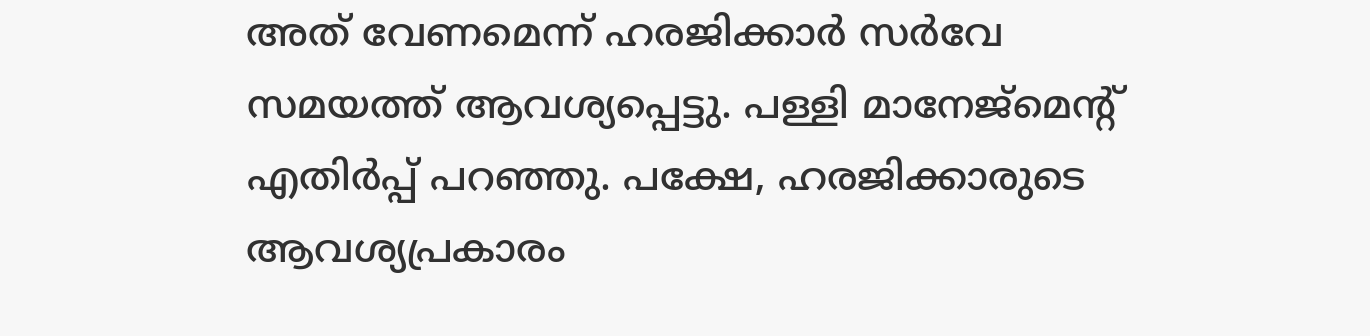അത് വേണമെന്ന് ഹരജിക്കാര്‍ സര്‍വേ സമയത്ത് ആവശ്യപ്പെട്ടു. പള്ളി മാനേജ്‌മെന്റ് എതിര്‍പ്പ് പറഞ്ഞു. പക്ഷേ, ഹരജിക്കാരുടെ ആവശ്യപ്രകാരം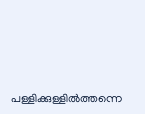പള്ളിക്കുള്ളില്‍ത്തന്നെ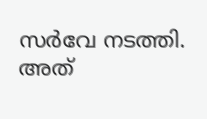സര്‍വേ നടത്തി. അത്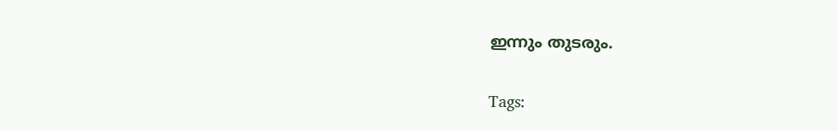ഇന്നും തുടരും.

Tags: